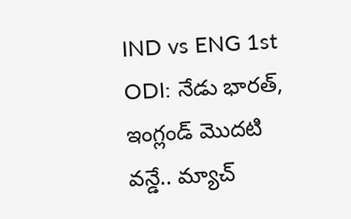IND vs ENG 1st ODI: నేడు భారత్, ఇంగ్లండ్ మొదటి వన్డే.. మ్యాచ్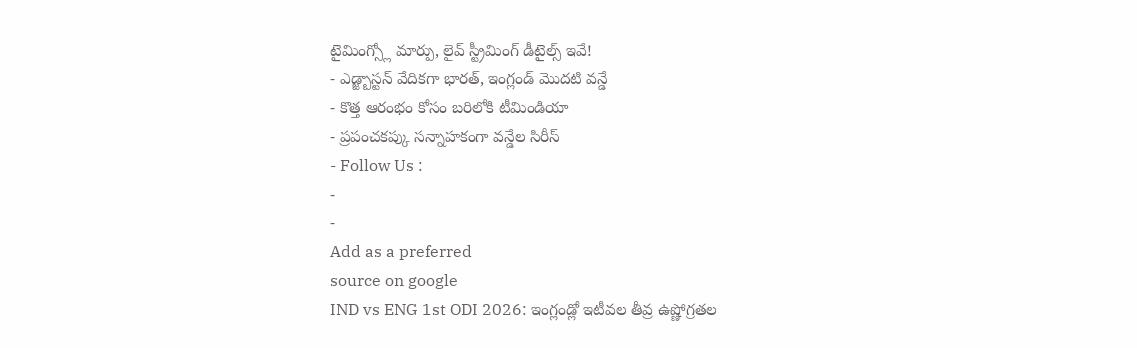టైమింగ్స్లో మార్పు, లైవ్ స్ట్రీమింగ్ డీటైల్స్ ఇవే!
- ఎడ్జ్బాస్టన్ వేదికగా భారత్, ఇంగ్లండ్ మొదటి వన్డే
- కొత్త ఆరంభం కోసం బరిలోకి టీమిండియా
- ప్రపంచకప్కు సన్నాహకంగా వన్డేల సిరీస్
- Follow Us :
-
-
Add as a preferred
source on google
IND vs ENG 1st ODI 2026: ఇంగ్లండ్లో ఇటీవల తీవ్ర ఉష్ణోగ్రతల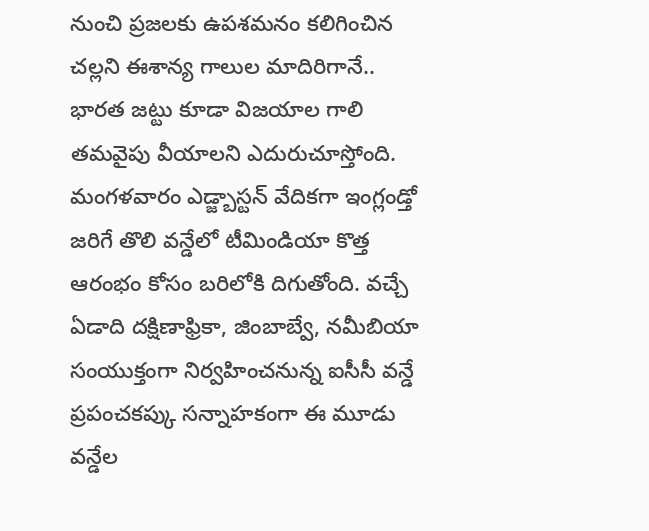నుంచి ప్రజలకు ఉపశమనం కలిగించిన చల్లని ఈశాన్య గాలుల మాదిరిగానే.. భారత జట్టు కూడా విజయాల గాలి తమవైపు వీయాలని ఎదురుచూస్తోంది. మంగళవారం ఎడ్జ్బాస్టన్ వేదికగా ఇంగ్లండ్తో జరిగే తొలి వన్డేలో టీమిండియా కొత్త ఆరంభం కోసం బరిలోకి దిగుతోంది. వచ్చే ఏడాది దక్షిణాఫ్రికా, జింబాబ్వే, నమీబియా సంయుక్తంగా నిర్వహించనున్న ఐసీసీ వన్డే ప్రపంచకప్కు సన్నాహకంగా ఈ మూడు వన్డేల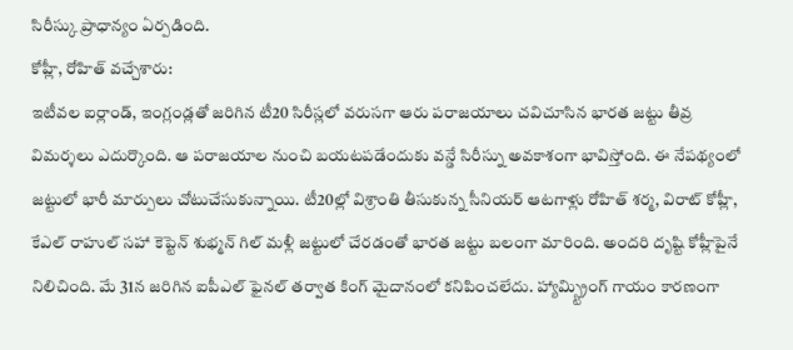సిరీస్కు ప్రాధాన్యం ఏర్పడింది.
కోహ్లీ, రోహిత్ వచ్చేశారు:
ఇటీవల ఐర్లాండ్, ఇంగ్లండ్లతో జరిగిన టీ20 సిరీస్లలో వరుసగా ఆరు పరాజయాలు చవిచూసిన భారత జట్టు తీవ్ర విమర్శలు ఎదుర్కొంది. ఆ పరాజయాల నుంచి బయటపడేందుకు వన్డే సిరీస్ను అవకాశంగా భావిస్తోంది. ఈ నేపథ్యంలో జట్టులో భారీ మార్పులు చోటుచేసుకున్నాయి. టీ20ల్లో విశ్రాంతి తీసుకున్న సీనియర్ ఆటగాళ్లు రోహిత్ శర్మ, విరాట్ కోహ్లీ, కేఎల్ రాహుల్ సహా కెప్టెన్ శుభ్మన్ గిల్ మళ్లీ జట్టులో చేరడంతో భారత జట్టు బలంగా మారింది. అందరి దృష్టి కోహ్లీపైనే నిలిచింది. మే 31న జరిగిన ఐపీఎల్ ఫైనల్ తర్వాత కింగ్ మైదానంలో కనిపించలేదు. హ్యామ్స్ట్రింగ్ గాయం కారణంగా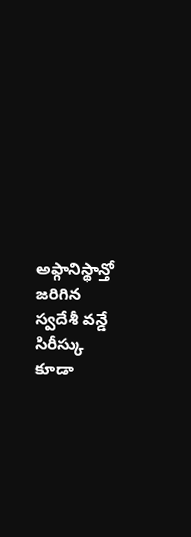అఫ్గానిస్థాన్తో జరిగిన స్వదేశీ వన్డే సిరీస్కు కూడా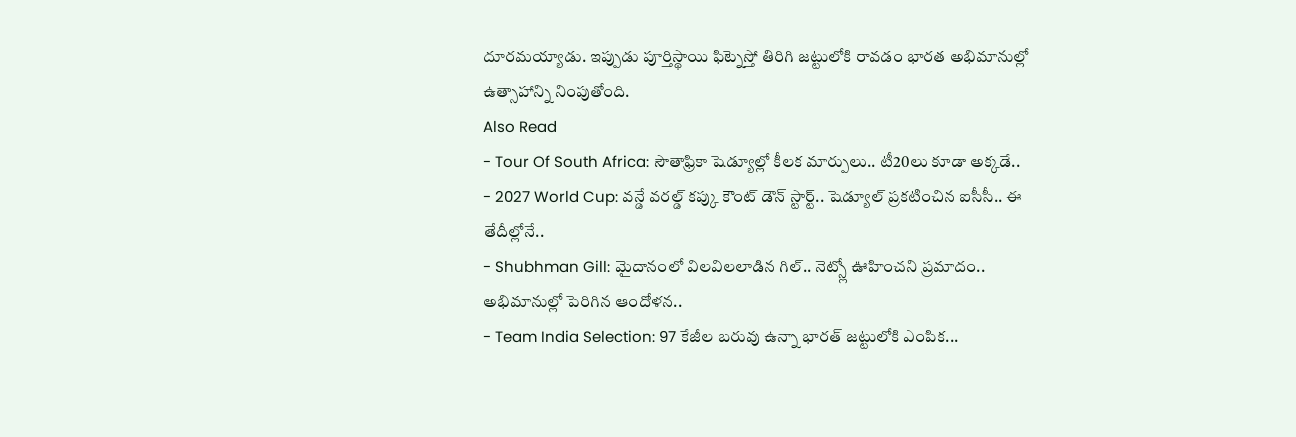దూరమయ్యాడు. ఇప్పుడు పూర్తిస్థాయి ఫిట్నెస్తో తిరిగి జట్టులోకి రావడం భారత అభిమానుల్లో ఉత్సాహాన్ని నింపుతోంది.
Also Read
- Tour Of South Africa: సౌతాఫ్రికా షెడ్యూల్లో కీలక మార్పులు.. టీ20లు కూడా అక్కడే..
- 2027 World Cup: వన్డే వరల్డ్ కప్కు కౌంట్ డౌన్ స్టార్ట్.. షెడ్యూల్ ప్రకటించిన ఐసీసీ.. ఈ తేదీల్లోనే..
- Shubhman Gill: మైదానంలో విలవిలలాడిన గిల్.. నెట్స్లో ఊహించని ప్రమాదం.. అభిమానుల్లో పెరిగిన ఆందోళన..
- Team India Selection: 97 కేజీల బరువు ఉన్నా భారత్ జట్టులోకి ఎంపిక...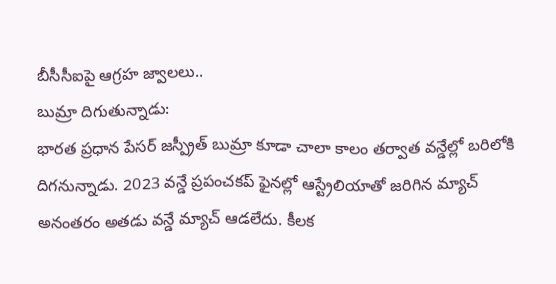బీసీసీఐపై ఆగ్రహ జ్వాలలు..
బుమ్రా దిగుతున్నాడు:
భారత ప్రధాన పేసర్ జస్ప్రీత్ బుమ్రా కూడా చాలా కాలం తర్వాత వన్డేల్లో బరిలోకి దిగనున్నాడు. 2023 వన్డే ప్రపంచకప్ ఫైనల్లో ఆస్ట్రేలియాతో జరిగిన మ్యాచ్ అనంతరం అతడు వన్డే మ్యాచ్ ఆడలేదు. కీలక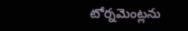టోర్నమెంట్లను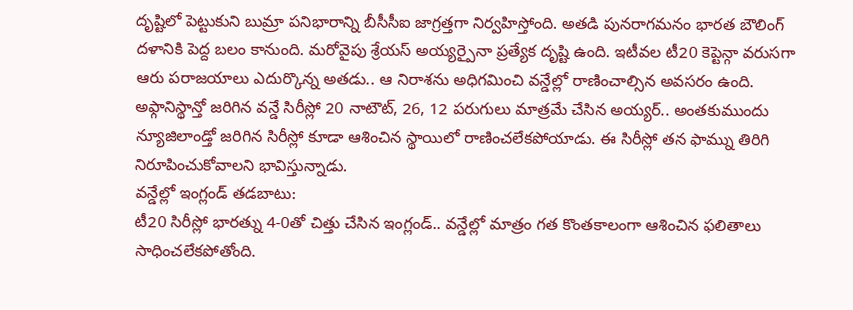దృష్టిలో పెట్టుకుని బుమ్రా పనిభారాన్ని బీసీసీఐ జాగ్రత్తగా నిర్వహిస్తోంది. అతడి పునరాగమనం భారత బౌలింగ్ దళానికి పెద్ద బలం కానుంది. మరోవైపు శ్రేయస్ అయ్యర్పైనా ప్రత్యేక దృష్టి ఉంది. ఇటీవల టీ20 కెప్టెన్గా వరుసగా ఆరు పరాజయాలు ఎదుర్కొన్న అతడు.. ఆ నిరాశను అధిగమించి వన్డేల్లో రాణించాల్సిన అవసరం ఉంది. అఫ్గానిస్థాన్తో జరిగిన వన్డే సిరీస్లో 20 నాటౌట్, 26, 12 పరుగులు మాత్రమే చేసిన అయ్యర్.. అంతకుముందు న్యూజిలాండ్తో జరిగిన సిరీస్లో కూడా ఆశించిన స్థాయిలో రాణించలేకపోయాడు. ఈ సిరీస్లో తన ఫామ్ను తిరిగి నిరూపించుకోవాలని భావిస్తున్నాడు.
వన్డేల్లో ఇంగ్లండ్ తడబాటు:
టీ20 సిరీస్లో భారత్ను 4-0తో చిత్తు చేసిన ఇంగ్లండ్.. వన్డేల్లో మాత్రం గత కొంతకాలంగా ఆశించిన ఫలితాలు సాధించలేకపోతోంది.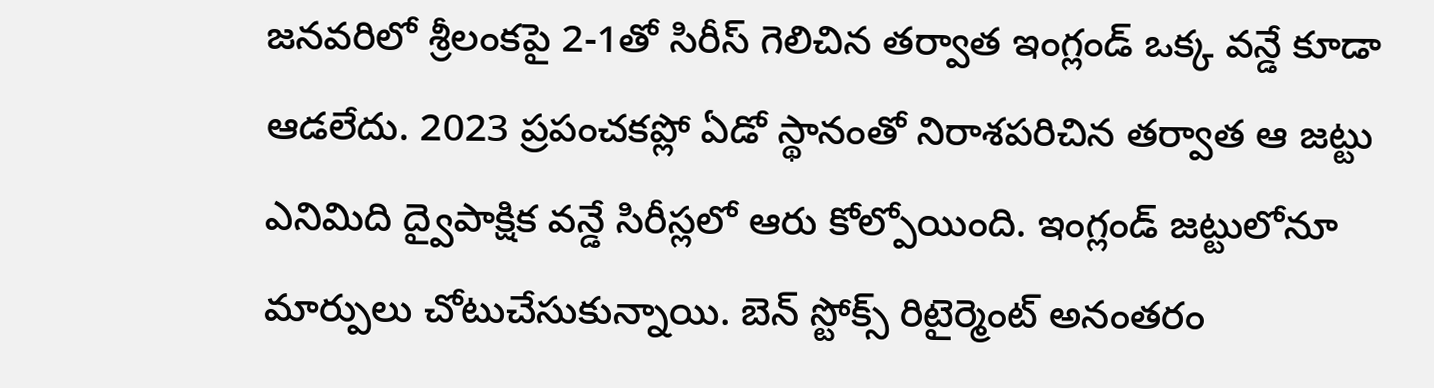జనవరిలో శ్రీలంకపై 2-1తో సిరీస్ గెలిచిన తర్వాత ఇంగ్లండ్ ఒక్క వన్డే కూడా ఆడలేదు. 2023 ప్రపంచకప్లో ఏడో స్థానంతో నిరాశపరిచిన తర్వాత ఆ జట్టు ఎనిమిది ద్వైపాక్షిక వన్డే సిరీస్లలో ఆరు కోల్పోయింది. ఇంగ్లండ్ జట్టులోనూ మార్పులు చోటుచేసుకున్నాయి. బెన్ స్టోక్స్ రిటైర్మెంట్ అనంతరం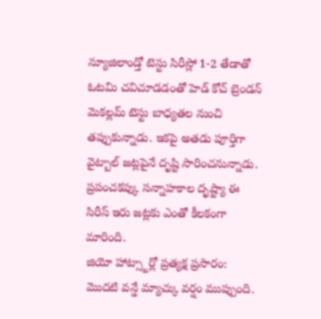న్యూజిలాండ్తో టెస్టు సిరీస్లో 1-2 తేడాతో ఓటమి చవిచూడడంతో హెడ్ కోచ్ బ్రెండన్ మెకల్లమ్ టెస్టు బాధ్యతల నుంచి తప్పుకున్నాడు. ఇకపై అతడు పూర్తిగా వైట్బాల్ జట్లపైనే దృష్టి సారించనున్నాడు. ప్రపంచకప్కు సన్నాహకాల దృష్ట్యా ఈ సిరీస్ ఇరు జట్లకు ఎంతో కీలకంగా మారింది.
జియో హాట్స్టార్లో ప్రత్యక్ష ప్రసారం:
మొదటి వన్డే మ్యాచ్కు వర్షం ముప్పుంది.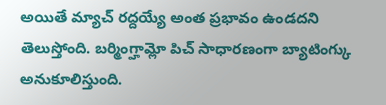అయితే మ్యాచ్ రద్దయ్యే అంత ప్రభావం ఉండదని తెలుస్తోంది. బర్మింగ్హామ్లో పిచ్ సాధారణంగా బ్యాటింగ్కు అనుకూలిస్తుంది.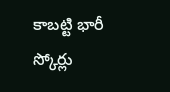కాబట్టి భారీ స్కోర్లు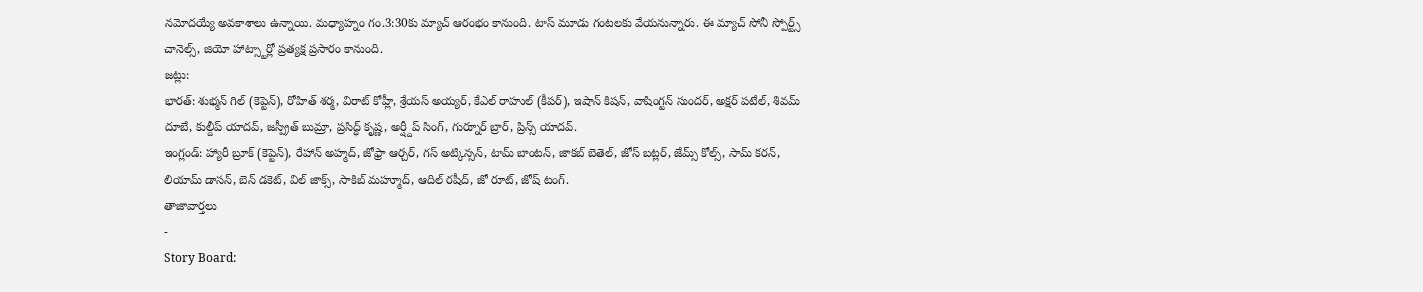నమోదయ్యే అవకాశాలు ఉన్నాయి. మధ్యాహ్నం గం.3:30కు మ్యాచ్ ఆరంభం కానుంది. టాస్ మూడు గంటలకు వేయనున్నారు. ఈ మ్యాచ్ సోనీ స్పోర్ట్స్ చానెల్స్, జియో హాట్స్టార్లో ప్రత్యక్ష ప్రసారం కానుంది.
జట్లు:
భారత్: శుభ్మన్ గిల్ (కెప్టెన్), రోహిత్ శర్మ, విరాట్ కోహ్లీ, శ్రేయస్ అయ్యర్, కేఎల్ రాహుల్ (కీపర్), ఇషాన్ కిషన్, వాషింగ్టన్ సుందర్, అక్షర్ పటేల్, శివమ్ దూబే, కుల్దీప్ యాదవ్, జస్ప్రీత్ బుమ్రా, ప్రసిద్ధ్ కృష్ణ, అర్ష్దీప్ సింగ్, గుర్నూర్ బ్రార్, ప్రిన్స్ యాదవ్.
ఇంగ్లండ్: హ్యారీ బ్రూక్ (కెప్టెన్), రేహాన్ అహ్మద్, జోఫ్రా ఆర్చర్, గస్ అట్కిన్సన్, టామ్ బాంటన్, జాకబ్ బెతెల్, జోస్ బట్లర్, జేమ్స్ కోల్స్, సామ్ కరన్, లియామ్ డాసన్, బెన్ డకెట్, విల్ జాక్స్, సాకిబ్ మహ్మూద్, ఆదిల్ రషీద్, జో రూట్, జోష్ టంగ్.
తాజావార్తలు
-
Story Board: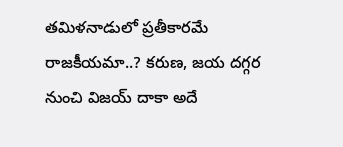తమిళనాడులో ప్రతీకారమే రాజకీయమా..? కరుణ, జయ దగ్గర నుంచి విజయ్ దాకా అదే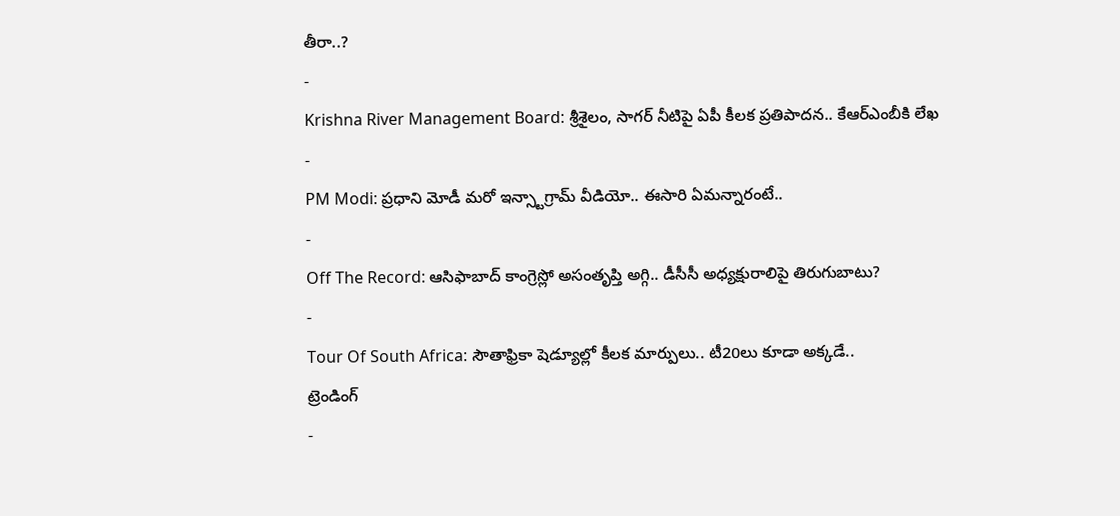తీరా..?
-
Krishna River Management Board: శ్రీశైలం, సాగర్ నీటిపై ఏపీ కీలక ప్రతిపాదన.. కేఆర్ఎంబీకి లేఖ
-
PM Modi: ప్రధాని మోడీ మరో ఇన్స్టాగ్రామ్ వీడియో.. ఈసారి ఏమన్నారంటే..
-
Off The Record: ఆసిఫాబాద్ కాంగ్రెస్లో అసంతృప్తి అగ్గి.. డీసీసీ అధ్యక్షురాలిపై తిరుగుబాటు?
-
Tour Of South Africa: సౌతాఫ్రికా షెడ్యూల్లో కీలక మార్పులు.. టీ20లు కూడా అక్కడే..
ట్రెండింగ్
-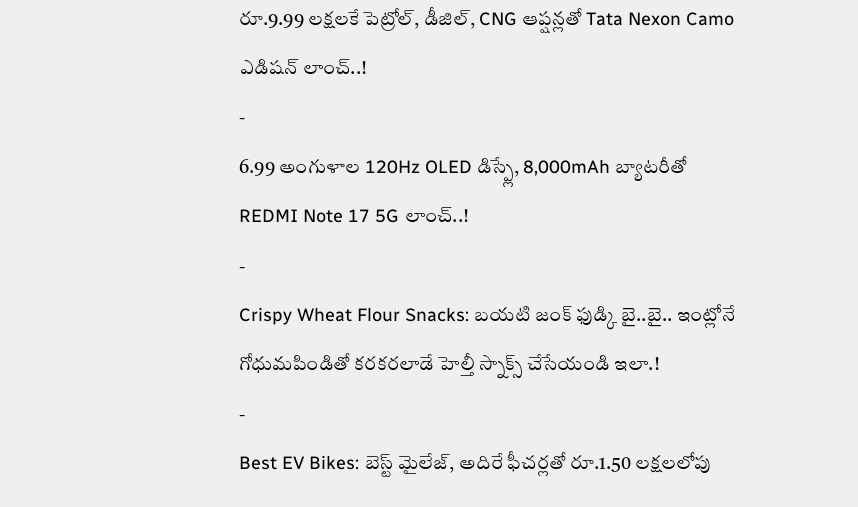రూ.9.99 లక్షలకే పెట్రోల్, డీజిల్, CNG ఆప్షన్లతో Tata Nexon Camo ఎడిషన్ లాంచ్..!
-
6.99 అంగుళాల 120Hz OLED డిస్ప్లే, 8,000mAh బ్యాటరీతో REDMI Note 17 5G లాంచ్..!
-
Crispy Wheat Flour Snacks: బయటి జంక్ ఫుడ్కి బై..బై.. ఇంట్లోనే గోధుమపిండితో కరకరలాడే హెల్తీ స్నాక్స్ చేసేయండి ఇలా.!
-
Best EV Bikes: బెస్ట్ మైలేజ్, అదిరే ఫీచర్లతో రూ.1.50 లక్షలలోపు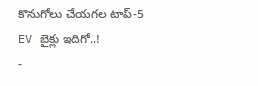కొనుగోలు చేయగల టాప్-5 EV బైక్లు ఇదిగో..!
-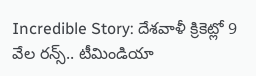Incredible Story: దేశవాళీ క్రికెట్లో 9 వేల రన్స్.. టీమిండియా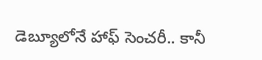డెబ్యూలోనే హాఫ్ సెంచరీ.. కానీ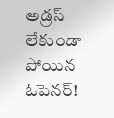అడ్రస్ లేకుండా పోయిన ఓపెనర్!